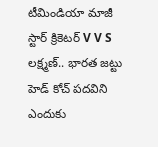టీమిండియా మాజీ స్టార్ క్రికెటర్ V V S లక్ష్మణ్.. భారత జట్టు హెడ్ కోచ్ పదవిని ఎందుకు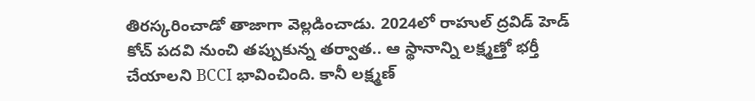తిరస్కరించాడో తాజాగా వెల్లడించాడు. 2024లో రాహుల్ ద్రవిడ్ హెడ్ కోచ్ పదవి నుంచి తప్పుకున్న తర్వాత.. ఆ స్థానాన్ని లక్ష్మణ్తో భర్తీ చేయాలని BCCI భావించింది. కానీ లక్ష్మణ్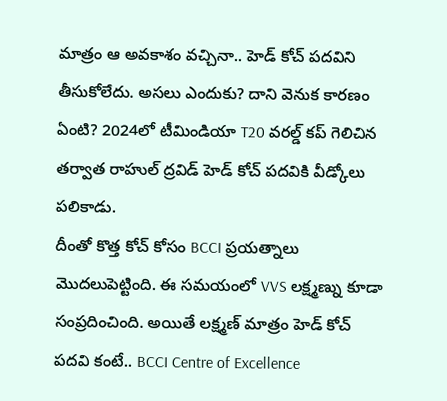మాత్రం ఆ అవకాశం వచ్చినా.. హెడ్ కోచ్ పదవిని తీసుకోలేదు. అసలు ఎందుకు? దాని వెనుక కారణం ఏంటి? 2024లో టీమిండియా T20 వరల్డ్ కప్ గెలిచిన తర్వాత రాహుల్ ద్రవిడ్ హెడ్ కోచ్ పదవికి వీడ్కోలు పలికాడు.
దీంతో కొత్త కోచ్ కోసం BCCI ప్రయత్నాలు మొదలుపెట్టింది. ఈ సమయంలో VVS లక్ష్మణ్ను కూడా సంప్రదించింది. అయితే లక్ష్మణ్ మాత్రం హెడ్ కోచ్ పదవి కంటే.. BCCI Centre of Excellence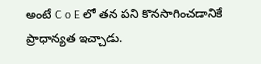అంటే C o E లో తన పని కొనసాగించడానికే ప్రాధాన్యత ఇచ్చాడు.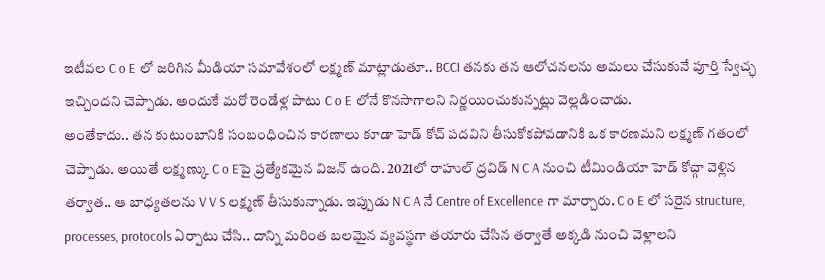ఇటీవల C o E లో జరిగిన మీడియా సమావేశంలో లక్ష్మణ్ మాట్లాడుతూ.. BCCI తనకు తన ఆలోచనలను అమలు చేసుకునే పూర్తి స్వేచ్ఛ ఇచ్చిందని చెప్పాడు. అందుకే మరో రెండేళ్ల పాటు C o E లోనే కొనసాగాలని నిర్ణయించుకున్నట్లు వెల్లడించాడు.
అంతేకాదు.. తన కుటుంబానికి సంబంధించిన కారణాలు కూడా హెడ్ కోచ్ పదవిని తీసుకోకపోవడానికి ఒక కారణమని లక్ష్మణ్ గతంలో చెప్పాడు. అయితే లక్ష్మణ్కు C o Eపై ప్రత్యేకమైన విజన్ ఉంది. 2021లో రాహుల్ ద్రవిడ్ N C A నుంచి టీమిండియా హెడ్ కోచ్గా వెళ్లిన తర్వాత.. ఆ బాధ్యతలను V V S లక్ష్మణ్ తీసుకున్నాడు. ఇప్పుడు N C A నే Centre of Excellence గా మార్చారు. C o E లో సరైన structure, processes, protocols ఏర్పాటు చేసి.. దాన్ని మరింత బలమైన వ్యవస్థగా తయారు చేసిన తర్వాతే అక్కడి నుంచి వెళ్లాలని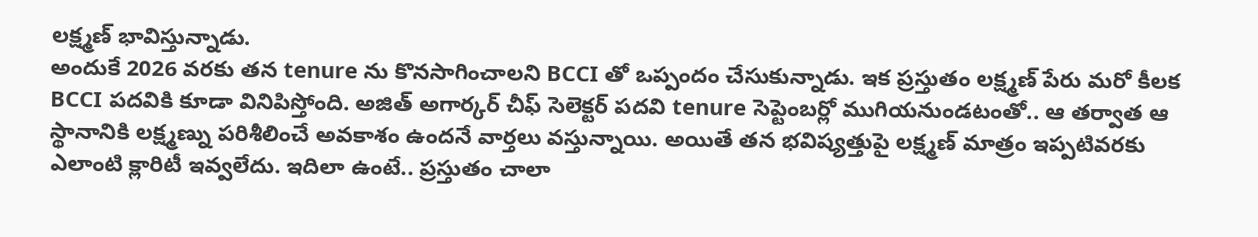లక్ష్మణ్ భావిస్తున్నాడు.
అందుకే 2026 వరకు తన tenure ను కొనసాగించాలని BCCI తో ఒప్పందం చేసుకున్నాడు. ఇక ప్రస్తుతం లక్ష్మణ్ పేరు మరో కీలక BCCI పదవికి కూడా వినిపిస్తోంది. అజిత్ అగార్కర్ చీఫ్ సెలెక్టర్ పదవి tenure సెప్టెంబర్లో ముగియనుండటంతో.. ఆ తర్వాత ఆ స్థానానికి లక్ష్మణ్ను పరిశీలించే అవకాశం ఉందనే వార్తలు వస్తున్నాయి. అయితే తన భవిష్యత్తుపై లక్ష్మణ్ మాత్రం ఇప్పటివరకు ఎలాంటి క్లారిటీ ఇవ్వలేదు. ఇదిలా ఉంటే.. ప్రస్తుతం చాలా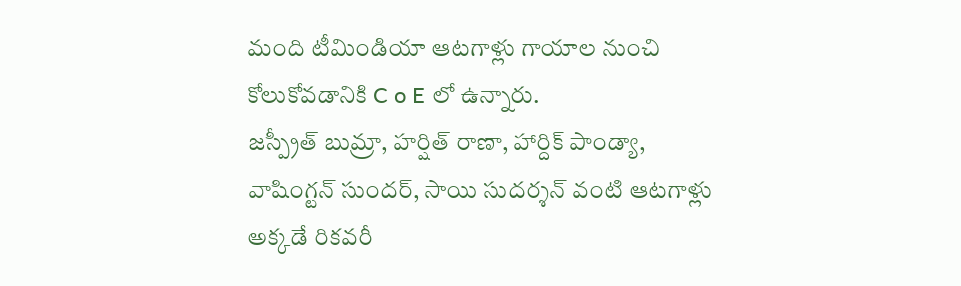మంది టీమిండియా ఆటగాళ్లు గాయాల నుంచి కోలుకోవడానికి C o E లో ఉన్నారు.
జస్ప్రీత్ బుమ్రా, హర్షిత్ రాణా, హార్దిక్ పాండ్యా, వాషింగ్టన్ సుందర్, సాయి సుదర్శన్ వంటి ఆటగాళ్లు అక్కడే రికవరీ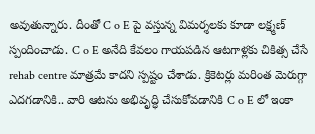అవుతున్నారు. దీంతో C o E పై వస్తున్న విమర్శలకు కూడా లక్ష్మణ్ స్పందించాడు. C o E అనేది కేవలం గాయపడిన ఆటగాళ్లకు చికిత్స చేసే rehab centre మాత్రమే కాదని స్పష్టం చేశాడు. క్రికెటర్లు మరింత మెరుగ్గా ఎదగడానికి.. వారి ఆటను అభివృద్ధి చేసుకోవడానికి C o E లో ఇంకా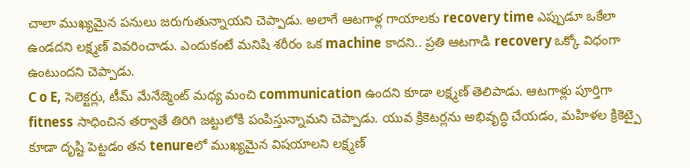చాలా ముఖ్యమైన పనులు జరుగుతున్నాయని చెప్పాడు. అలాగే ఆటగాళ్ల గాయాలకు recovery time ఎప్పుడూ ఒకేలా ఉండదని లక్ష్మణ్ వివరించాడు. ఎందుకంటే మనిషి శరీరం ఒక machine కాదని.. ప్రతి ఆటగాడి recovery ఒక్కో విధంగా ఉంటుందని చెప్పాడు.
C o E, సెలెక్టర్లు, టీమ్ మేనేజ్మెంట్ మధ్య మంచి communication ఉందని కూడా లక్ష్మణ్ తెలిపాడు. ఆటగాళ్లు పూర్తిగా fitness సాధించిన తర్వాతే తిరిగి జట్టులోకి పంపిస్తున్నామని చెప్పాడు. యువ క్రికెటర్లను అభివృద్ధి చేయడం, మహిళల క్రికెట్పై కూడా దృష్టి పెట్టడం తన tenureలో ముఖ్యమైన విషయాలని లక్ష్మణ్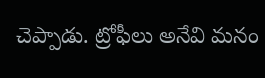చెప్పాడు. ట్రోఫీలు అనేవి మనం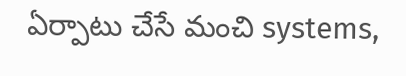ఏర్పాటు చేసే మంచి systems,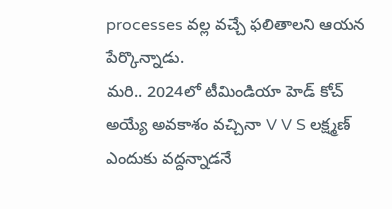processes వల్ల వచ్చే ఫలితాలని ఆయన పేర్కొన్నాడు.
మరి.. 2024లో టీమిండియా హెడ్ కోచ్ అయ్యే అవకాశం వచ్చినా V V S లక్ష్మణ్ ఎందుకు వద్దన్నాడనే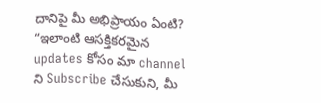దానిపై మీ అభిప్రాయం ఏంటి? “ఇలాంటి ఆసక్తికరమైన updates కోసం మా channel ని Subscribe చేసుకుని, మీ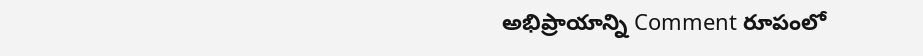అభిప్రాయాన్ని Comment రూపంలో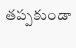తప్పకుండా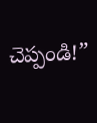చెప్పండి!”